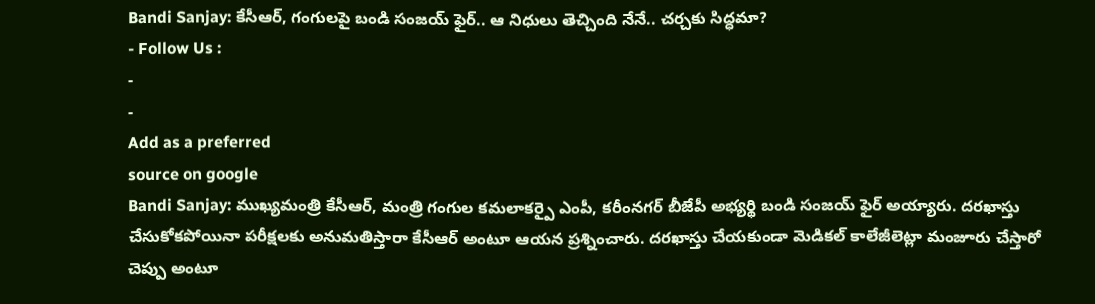Bandi Sanjay: కేసీఆర్, గంగులపై బండి సంజయ్ ఫైర్.. ఆ నిధులు తెచ్చింది నేనే.. చర్చకు సిద్ధమా?
- Follow Us :
-
-
Add as a preferred
source on google
Bandi Sanjay: ముఖ్యమంత్రి కేసీఆర్, మంత్రి గంగుల కమలాకర్పై ఎంపీ, కరీంనగర్ బీజేపీ అభ్యర్థి బండి సంజయ్ ఫైర్ అయ్యారు. దరఖాస్తు చేసుకోకపోయినా పరీక్షలకు అనుమతిస్తారా కేసీఆర్ అంటూ ఆయన ప్రశ్నించారు. దరఖాస్తు చేయకుండా మెడికల్ కాలేజీలెట్లా మంజూరు చేస్తారో చెప్పు అంటూ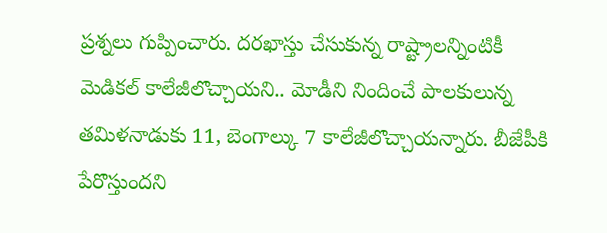ప్రశ్నలు గుప్పించారు. దరఖాస్తు చేసుకున్న రాష్ట్రాలన్నింటికీ మెడికల్ కాలేజీలొచ్చాయని.. మోడీని నిందించే పాలకులున్న తమిళనాడుకు 11, బెంగాల్కు 7 కాలేజీలొచ్చాయన్నారు. బీజేపీకి పేరొస్తుందని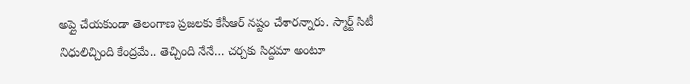అప్లై చేయకుండా తెలంగాణ ప్రజలకు కేసీఆర్ నష్టం చేశారన్నారు. స్మార్ట్ సిటీ నిధులిచ్చింది కేంద్రమే.. తెచ్చింది నేనే… చర్చకు సిద్దమా అంటూ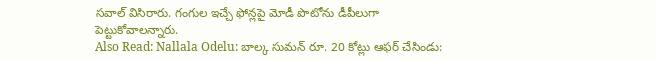సవాల్ విసిరారు. గంగుల ఇచ్చే ఫోన్లపై మోడీ పొటోను డీపీలుగా పెట్టుకోవాలన్నారు.
Also Read: Nallala Odelu: బాల్క సుమన్ రూ. 20 కోట్లు ఆఫర్ చేసిండు: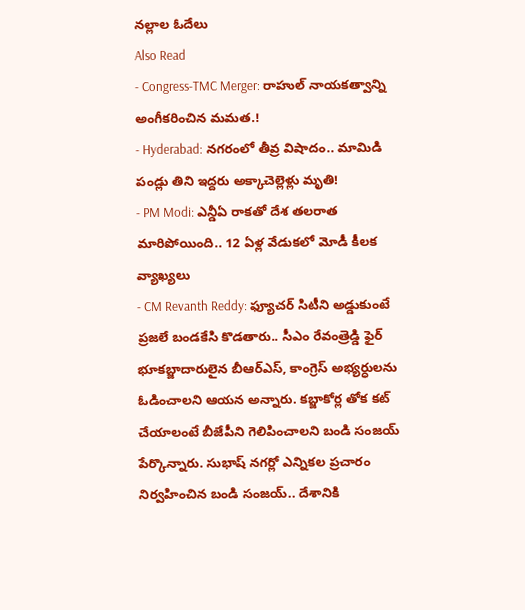నల్లాల ఓదేలు
Also Read
- Congress-TMC Merger: రాహుల్ నాయకత్వాన్ని అంగీకరించిన మమత.!
- Hyderabad: నగరంలో తీవ్ర విషాదం.. మామిడి పండ్లు తిని ఇద్దరు అక్కాచెల్లెళ్లు మృతి!
- PM Modi: ఎన్డీఏ రాకతో దేశ తలరాత మారిపోయింది.. 12 ఏళ్ల వేడుకలో మోడీ కీలక వ్యాఖ్యలు
- CM Revanth Reddy: ఫ్యూచర్ సిటీని అడ్డుకుంటే ప్రజలే బండకేసి కొడతారు.. సీఎం రేవంత్రెడ్డి ఫైర్
భూకబ్జాదారులైన బీఆర్ఎస్, కాంగ్రెస్ అభ్యర్ధులను ఓడించాలని ఆయన అన్నారు. కబ్జాకోర్ల తోక కట్ చేయాలంటే బీజేపీని గెలిపించాలని బండి సంజయ్ పేర్కొన్నారు. సుభాష్ నగర్లో ఎన్నికల ప్రచారం నిర్వహించిన బండి సంజయ్.. దేశానికి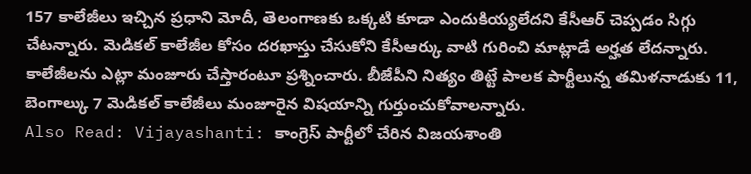157 కాలేజీలు ఇచ్చిన ప్రధాని మోదీ, తెలంగాణకు ఒక్కటి కూడా ఎందుకియ్యలేదని కేసీఆర్ చెప్పడం సిగ్గు చేటన్నారు. మెడికల్ కాలేజీల కోసం దరఖాస్తు చేసుకోని కేసీఆర్కు వాటి గురించి మాట్లాడే అర్హత లేదన్నారు. కాలేజీలను ఎట్లా మంజూరు చేస్తారంటూ ప్రశ్నించారు. బీజేపీని నిత్యం తిట్టే పాలక పార్టీలున్న తమిళనాడుకు 11, బెంగాల్కు 7 మెడికల్ కాలేజీలు మంజూరైన విషయాన్ని గుర్తుంచుకోవాలన్నారు.
Also Read: Vijayashanti: కాంగ్రెస్ పార్టీలో చేరిన విజయశాంతి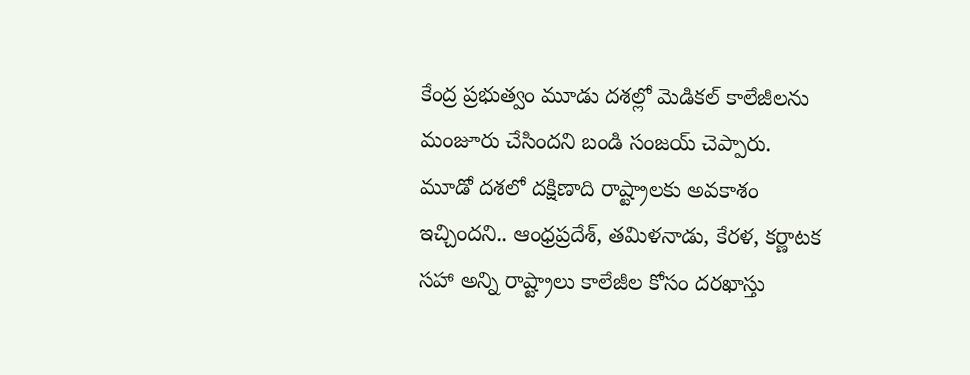కేంద్ర ప్రభుత్వం మూడు దశల్లో మెడికల్ కాలేజీలను మంజూరు చేసిందని బండి సంజయ్ చెప్పారు. మూడో దశలో దక్షిణాది రాష్ట్రాలకు అవకాశం ఇచ్చిందని.. ఆంధ్రప్రదేశ్, తమిళనాడు, కేరళ, కర్ణాటక సహా అన్ని రాష్ట్రాలు కాలేజీల కోసం దరఖాస్తు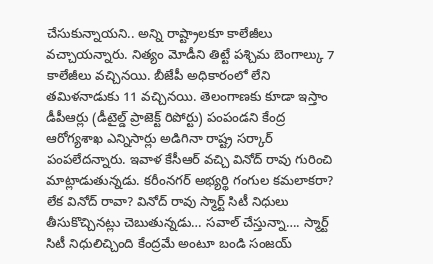చేసుకున్నాయని.. అన్ని రాష్ట్రాలకూ కాలేజీలు వచ్చాయన్నారు. నిత్యం మోడీని తిట్టే పశ్చిమ బెంగాల్కు 7 కాలేజీలు వచ్చినయి. బీజేపీ అధికారంలో లేని తమిళనాడుకు 11 వచ్చినయి. తెలంగాణకు కూడా ఇస్తాం డీపీఆర్లు (డీటైల్డ్ ప్రాజెక్ట్ రిపోర్టు) పంపండని కేంద్ర ఆరోగ్యశాఖ ఎన్నిసార్లు అడిగినా రాష్ట్ర సర్కార్ పంపలేదన్నారు. ఇవాళ కేసీఆర్ వచ్చి వినోద్ రావు గురించి మాట్లాడుతున్నడు. కరీంనగర్ అభ్యర్థి గంగుల కమలాకరా? లేక వినోద్ రావా? వినోద్ రావు స్మార్ట్ సిటీ నిధులు తీసుకొచ్చినట్లు చెబుతున్నడు… సవాల్ చేస్తున్నా…. స్మార్ట్ సిటీ నిధులిచ్చింది కేంద్రమే అంటూ బండి సంజయ్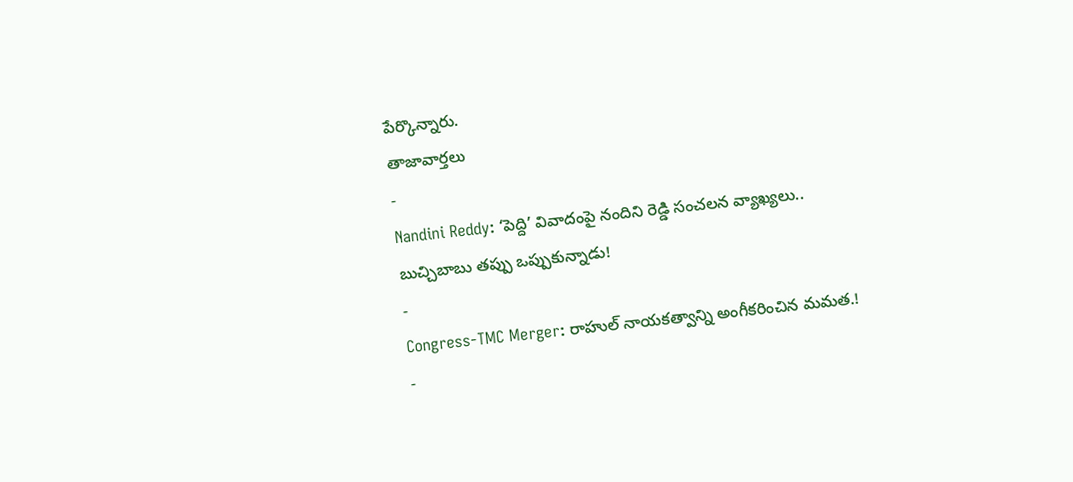పేర్కొన్నారు.
తాజావార్తలు
-
Nandini Reddy: ‘పెద్ది’ వివాదంపై నందిని రెడ్డి సంచలన వ్యాఖ్యలు.. బుచ్చిబాబు తప్పు ఒప్పుకున్నాడు!
-
Congress-TMC Merger: రాహుల్ నాయకత్వాన్ని అంగీకరించిన మమత.!
-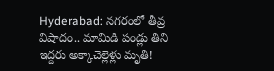Hyderabad: నగరంలో తీవ్ర విషాదం.. మామిడి పండ్లు తిని ఇద్దరు అక్కాచెల్లెళ్లు మృతి!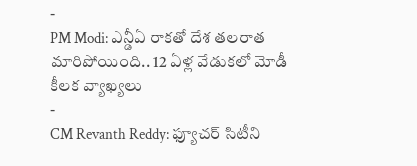-
PM Modi: ఎన్డీఏ రాకతో దేశ తలరాత మారిపోయింది.. 12 ఏళ్ల వేడుకలో మోడీ కీలక వ్యాఖ్యలు
-
CM Revanth Reddy: ఫ్యూచర్ సిటీని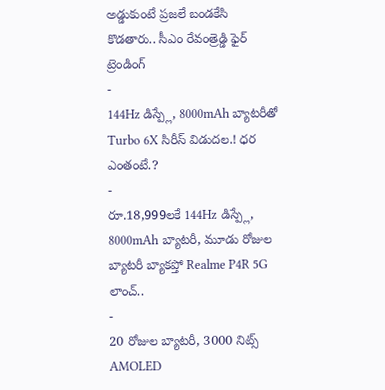అడ్డుకుంటే ప్రజలే బండకేసి కొడతారు.. సీఎం రేవంత్రెడ్డి ఫైర్
ట్రెండింగ్
-
144Hz డిస్ప్లే, 8000mAh బ్యాటరీతో Turbo 6X సిరీస్ విడుదల.! ధర ఎంతంటే.?
-
రూ.18,999లకే 144Hz డిస్ప్లే, 8000mAh బ్యాటరీ, మూడు రోజుల బ్యాటరీ బ్యాకప్తో Realme P4R 5G లాంచ్..
-
20 రోజుల బ్యాటరీ, 3000 నిట్స్ AMOLED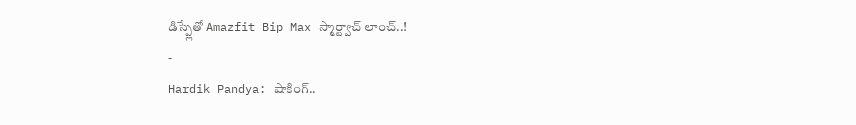డిస్ప్లేతో Amazfit Bip Max స్మార్ట్వాచ్ లాంచ్..!
-
Hardik Pandya: షాకింగ్..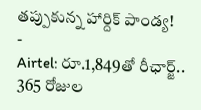తప్పుకున్న హార్దిక్ పాండ్య!
-
Airtel: రూ.1,849తో రీఛార్జ్.. 365 రోజుల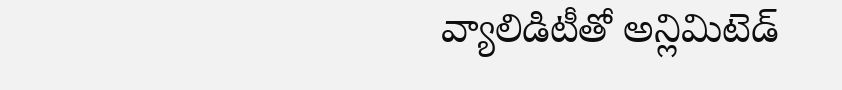వ్యాలిడిటీతో అన్లిమిటెడ్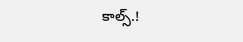కాల్స్.!